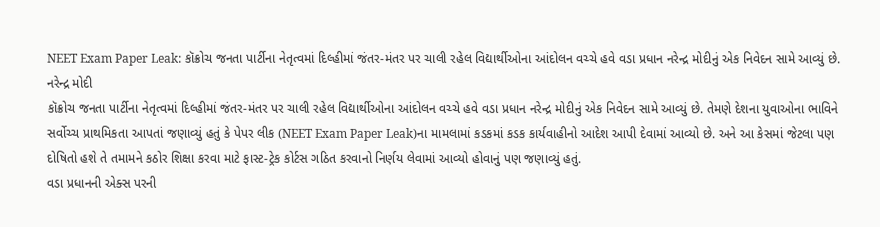NEET Exam Paper Leak: કૉક્રોચ જનતા પાર્ટીના નેતૃત્વમાં દિલ્હીમાં જંતર-મંતર પર ચાલી રહેલ વિદ્યાર્થીઓના આંદોલન વચ્ચે હવે વડા પ્રધાન નરેન્દ્ર મોદીનું એક નિવેદન સામે આવ્યું છે.
નરેન્દ્ર મોદી
કૉક્રોચ જનતા પાર્ટીના નેતૃત્વમાં દિલ્હીમાં જંતર-મંતર પર ચાલી રહેલ વિદ્યાર્થીઓના આંદોલન વચ્ચે હવે વડા પ્રધાન નરેન્દ્ર મોદીનું એક નિવેદન સામે આવ્યું છે. તેમણે દેશના યુવાઓના ભાવિને સર્વોચ્ચ પ્રાથમિકતા આપતાં જણાવ્યું હતું કે પેપર લીક (NEET Exam Paper Leak)ના મામલામાં કડકમાં કડક કાર્યવાહીનો આદેશ આપી દેવામાં આવ્યો છે. અને આ કેસમાં જેટલા પણ દોષિતો હશે તે તમામને કઠોર શિક્ષા કરવા માટે ફાસ્ટ-ટ્રેક કોર્ટસ ગઠિત કરવાનો નિર્ણય લેવામાં આવ્યો હોવાનું પણ જણાવ્યું હતું.
વડા પ્રધાનની એક્સ પરની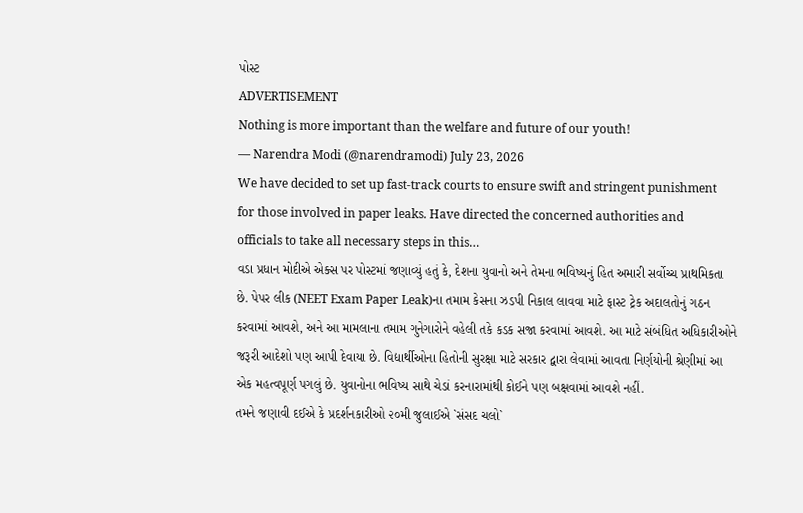પોસ્ટ
ADVERTISEMENT
Nothing is more important than the welfare and future of our youth!
— Narendra Modi (@narendramodi) July 23, 2026
We have decided to set up fast-track courts to ensure swift and stringent punishment for those involved in paper leaks. Have directed the concerned authorities and officials to take all necessary steps in this…
વડા પ્રધાન મોદીએ એક્સ પર પોસ્ટમાં જણાવ્યું હતું કે, દેશના યુવાનો અને તેમના ભવિષ્યનું હિત અમારી સર્વોચ્ચ પ્રાથમિકતા છે. પેપર લીક (NEET Exam Paper Leak)ના તમામ કેસના ઝડપી નિકાલ લાવવા માટે ફાસ્ટ ટ્રેક અદાલતોનું ગઠન કરવામાં આવશે, અને આ મામલાના તમામ ગુનેગારોને વહેલી તકે કડક સજા કરવામાં આવશે. આ માટે સંબંધિત અધિકારીઓને જરૂરી આદેશો પણ આપી દેવાયા છે. વિદ્યાર્થીઓના હિતોની સુરક્ષા માટે સરકાર દ્વારા લેવામાં આવતા નિર્ણયોની શ્રેણીમાં આ એક મહત્વપૂર્ણ પગલું છે. યુવાનોના ભવિષ્ય સાથે ચેડાં કરનારામાંથી કોઈને પણ બક્ષવામાં આવશે નહીં.
તમને જણાવી દઈએ કે પ્રદર્શનકારીઓ ૨૦મી જુલાઈએ `સંસદ ચલો`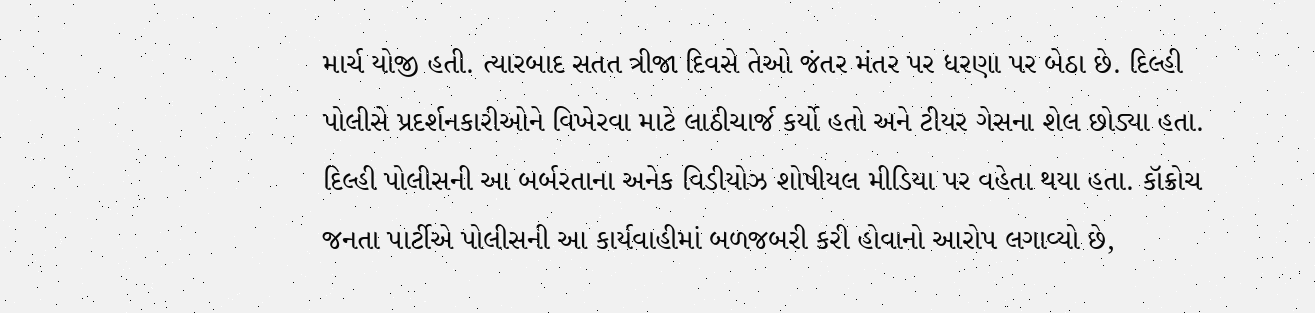માર્ચ યોજી હતી. ત્યારબાદ સતત ત્રીજા દિવસે તેઓ જંતર મંતર પર ધરણા પર બેઠા છે. દિલ્હી પોલીસે પ્રદર્શનકારીઓને વિખેરવા માટે લાઠીચાર્જ કર્યો હતો અને ટીયર ગેસના શેલ છોડ્યા હતા. દિલ્હી પોલીસની આ બર્બરતાના અનેક વિડીયોઝ શોષીયલ મીડિયા પર વહેતા થયા હતા. કૉક્રોચ જનતા પાર્ટીએ પોલીસની આ કાર્યવાહીમાં બળજબરી કરી હોવાનો આરોપ લગાવ્યો છે,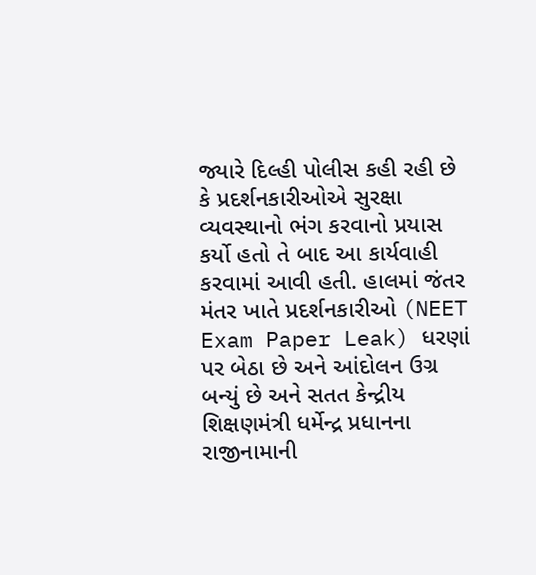જ્યારે દિલ્હી પોલીસ કહી રહી છે કે પ્રદર્શનકારીઓએ સુરક્ષા વ્યવસ્થાનો ભંગ કરવાનો પ્રયાસ કર્યો હતો તે બાદ આ કાર્યવાહી કરવામાં આવી હતી. હાલમાં જંતર મંતર ખાતે પ્રદર્શનકારીઓ (NEET Exam Paper Leak) ધરણાં પર બેઠા છે અને આંદોલન ઉગ્ર બન્યું છે અને સતત કેન્દ્રીય શિક્ષણમંત્રી ધર્મેન્દ્ર પ્રધાનના રાજીનામાની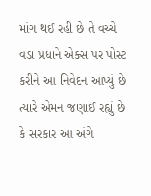માંગ થઈ રહી છે તે વચ્ચે વડા પ્રધાને એક્સ પર પોસ્ટ કરીને આ નિવેદન આપ્યું છે ત્યારે એમન જણાઈ રહ્યું છે કે સરકાર આ અંગે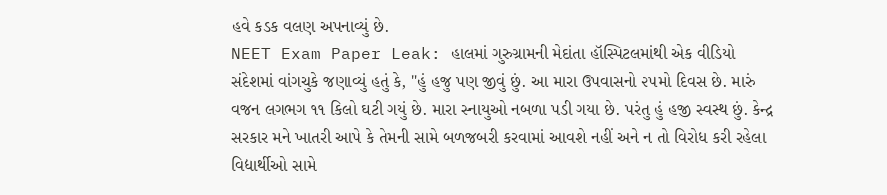હવે કડક વલણ અપનાવ્યું છે.
NEET Exam Paper Leak: હાલમાં ગુરુગ્રામની મેદાંતા હૉસ્પિટલમાંથી એક વીડિયો સંદેશમાં વાંગચુકે જણાવ્યું હતું કે, "હું હજુ પણ જીવું છું. આ મારા ઉપવાસનો ૨૫મો દિવસ છે. મારું વજન લગભગ ૧૧ કિલો ઘટી ગયું છે. મારા સ્નાયુઓ નબળા પડી ગયા છે. પરંતુ હું હજી સ્વસ્થ છું. કેન્દ્ર સરકાર મને ખાતરી આપે કે તેમની સામે બળજબરી કરવામાં આવશે નહીં અને ન તો વિરોધ કરી રહેલા વિદ્યાર્થીઓ સામે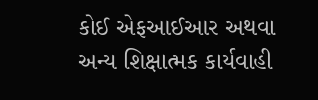કોઈ એફઆઈઆર અથવા અન્ય શિક્ષાત્મક કાર્યવાહી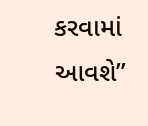કરવામાં આવશે”